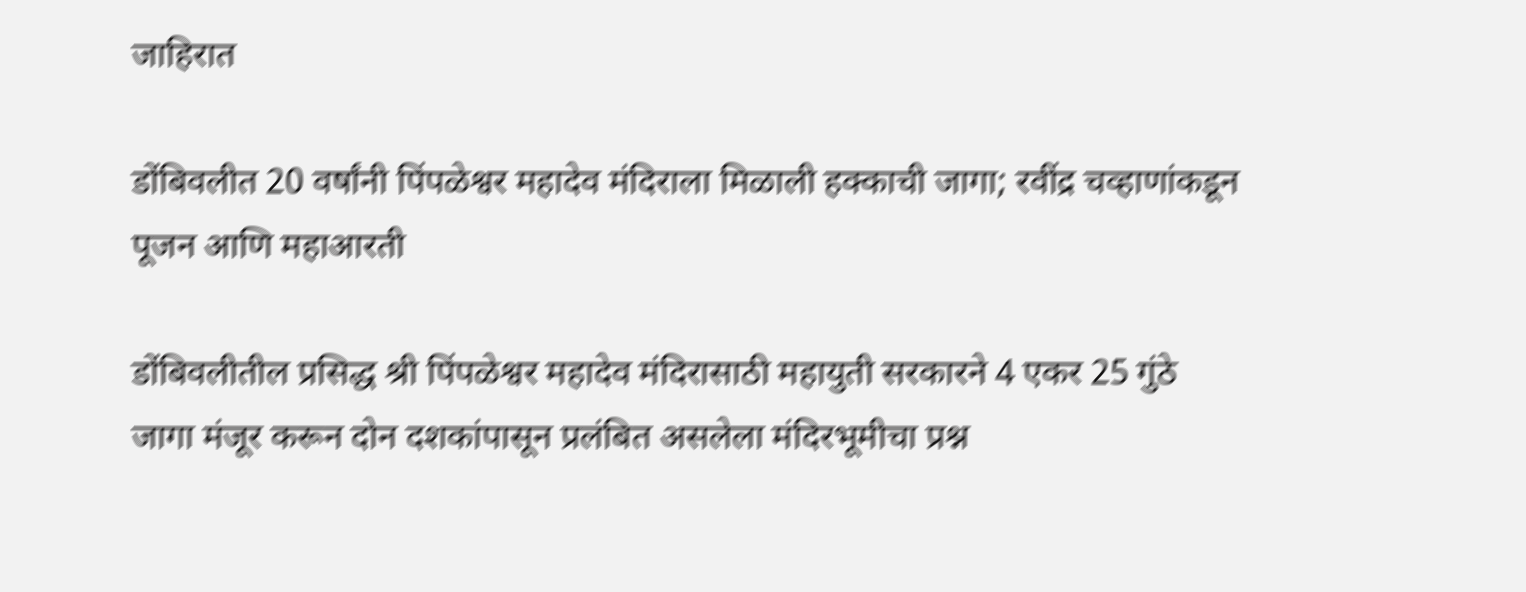जाहिरात

डोंबिवलीत 20 वर्षांनी पिंपळेश्वर महादेव मंदिराला मिळाली हक्काची जागा; रवींद्र चव्हाणांकडून पूजन आणि महाआरती

डोंबिवलीतील प्रसिद्ध श्री पिंपळेश्वर महादेव मंदिरासाठी महायुती सरकारने 4 एकर 25 गुंठे जागा मंजूर करून दोन दशकांपासून प्रलंबित असलेला मंदिरभूमीचा प्रश्न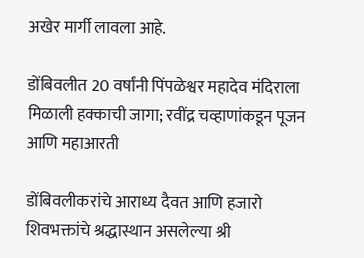अखेर मार्गी लावला आहे.

डोंबिवलीत 20 वर्षांनी पिंपळेश्वर महादेव मंदिराला मिळाली हक्काची जागा; रवींद्र चव्हाणांकडून पूजन आणि महाआरती

डोंबिवलीकरांचे आराध्य दैवत आणि हजारो शिवभक्तांचे श्रद्धास्थान असलेल्या श्री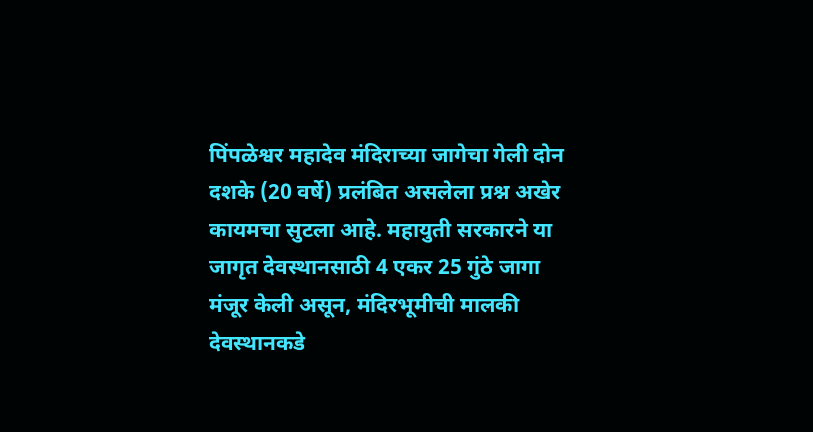पिंपळेश्वर महादेव मंदिराच्या जागेचा गेली दोन दशके (20 वर्षे) प्रलंबित असलेला प्रश्न अखेर कायमचा सुटला आहे. महायुती सरकारने या जागृत देवस्थानसाठी 4 एकर 25 गुंठे जागा मंजूर केली असून, मंदिरभूमीची मालकी देवस्थानकडे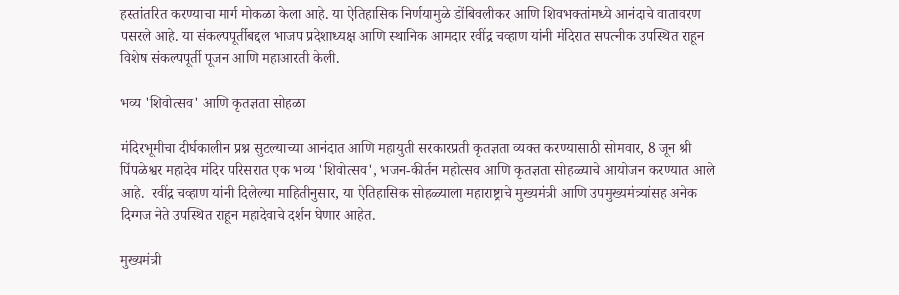हस्तांतरित करण्याचा मार्ग मोकळा केला आहे. या ऐतिहासिक निर्णयामुळे डोंबिवलीकर आणि शिवभक्तांमध्ये आनंदाचे वातावरण पसरले आहे. या संकल्पपूर्तीबद्दल भाजप प्रदेशाध्यक्ष आणि स्थानिक आमदार रवींद्र चव्हाण यांनी मंदिरात सपत्नीक उपस्थित राहून विशेष संकल्पपूर्ती पूजन आणि महाआरती केली.

भव्य 'शिवोत्सव' आणि कृतज्ञता सोहळा

मंदिरभूमीचा दीर्घकालीन प्रश्न सुटल्याच्या आनंदात आणि महायुती सरकारप्रती कृतज्ञता व्यक्त करण्यासाठी सोमवार, 8 जून श्री पिंपळेश्वर महादेव मंदिर परिसरात एक भव्य 'शिवोत्सव', भजन-कीर्तन महोत्सव आणि कृतज्ञता सोहळ्याचे आयोजन करण्यात आले आहे.  रवींद्र चव्हाण यांनी दिलेल्या माहितीनुसार, या ऐतिहासिक सोहळ्याला महाराष्ट्राचे मुख्यमंत्री आणि उपमुख्यमंत्र्यांसह अनेक दिग्गज नेते उपस्थित राहून महादेवाचे दर्शन घेणार आहेत.

मुख्यमंत्री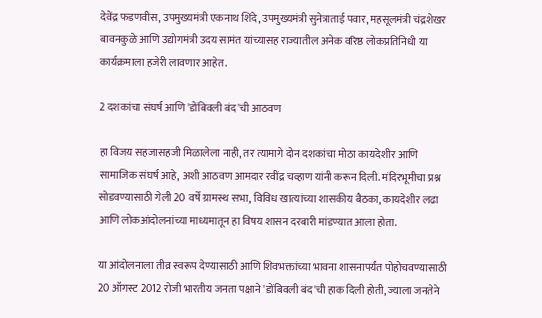देवेंद्र फडणवीस, उपमुख्यमंत्री एकनाथ शिंदे, उपमुख्यमंत्री सुनेत्राताई पवार, महसूलमंत्री चंद्रशेखर बावनकुळे आणि उद्योगमंत्री उदय सामंत यांच्यासह राज्यातील अनेक वरिष्ठ लोकप्रतिनिधी या कार्यक्रमाला हजेरी लावणार आहेत.

2 दशकांचा संघर्ष आणि 'डोंबिवली बंद'ची आठवण

हा विजय सहजासहजी मिळालेला नाही, तर त्यामागे दोन दशकांचा मोठा कायदेशीर आणि सामाजिक संघर्ष आहे, अशी आठवण आमदार रवींद्र चव्हाण यांनी करून दिली. मंदिरभूमीचा प्रश्न सोडवण्यासाठी गेली 20 वर्षे ग्रामस्थ सभा, विविध खात्यांच्या शासकीय बैठका, कायदेशीर लढा आणि लोकआंदोलनांच्या माध्यमातून हा विषय शासन दरबारी मांडण्यात आला होता.

या आंदोलनाला तीव्र स्वरूप देण्यासाठी आणि शिवभक्तांच्या भावना शासनापर्यंत पोहोचवण्यासाठी 20 ऑगस्ट 2012 रोजी भारतीय जनता पक्षाने 'डोंबिवली बंद'ची हाक दिली होती, ज्याला जनतेने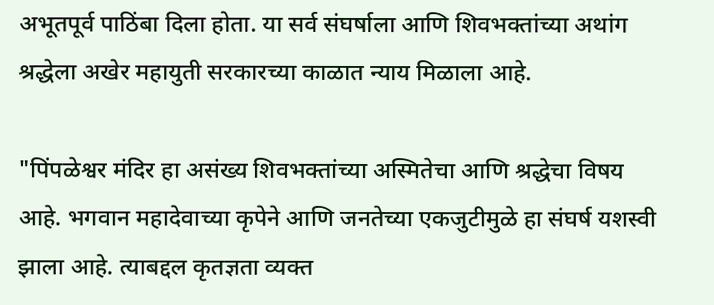अभूतपूर्व पाठिंबा दिला होता. या सर्व संघर्षाला आणि शिवभक्तांच्या अथांग श्रद्धेला अखेर महायुती सरकारच्या काळात न्याय मिळाला आहे.

"पिंपळेश्वर मंदिर हा असंख्य शिवभक्तांच्या अस्मितेचा आणि श्रद्धेचा विषय आहे. भगवान महादेवाच्या कृपेने आणि जनतेच्या एकजुटीमुळे हा संघर्ष यशस्वी झाला आहे. त्याबद्दल कृतज्ञता व्यक्त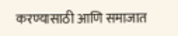करण्यासाठी आणि समाजात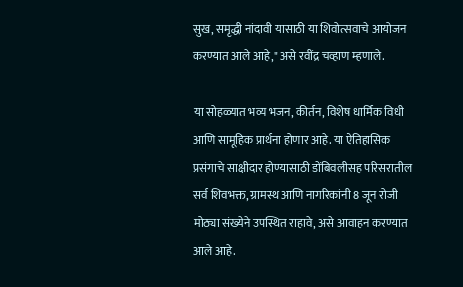सुख, समृद्धी नांदावी यासाठी या शिवोत्सवाचे आयोजन करण्यात आले आहे," असे रवींद्र चव्हाण म्हणाले.

या सोहळ्यात भव्य भजन, कीर्तन, विशेष धार्मिक विधी आणि सामूहिक प्रार्थना होणार आहे. या ऐतिहासिक प्रसंगाचे साक्षीदार होण्यासाठी डोंबिवलीसह परिसरातील सर्व शिवभक्त, ग्रामस्थ आणि नागरिकांनी 8 जून रोजी मोठ्या संख्येने उपस्थित राहावे, असे आवाहन करण्यात आले आहे.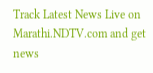Track Latest News Live on Marathi.NDTV.com and get news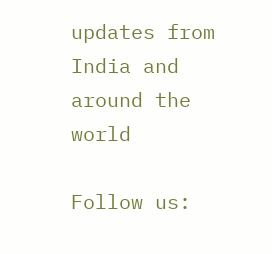updates from India and around the world

Follow us: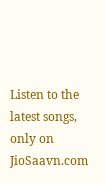Listen to the latest songs, only on JioSaavn.com